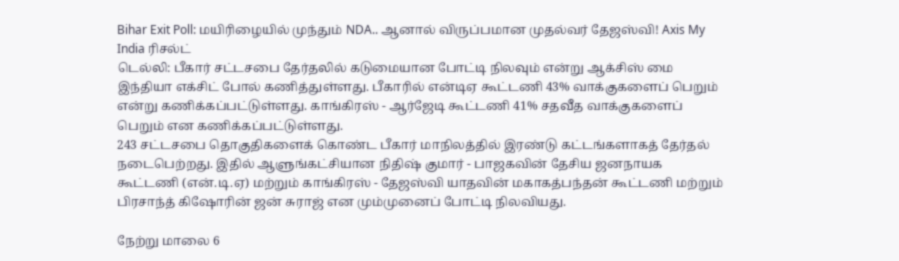Bihar Exit Poll: மயிரிழையில் முந்தும் NDA.. ஆனால் விருப்பமான முதல்வர் தேஜஸ்வி! Axis My India ரிசல்ட்
டெல்லி: பீகார் சட்டசபை தேர்தலில் கடுமையான போட்டி நிலவும் என்று ஆக்சிஸ் மை இந்தியா எக்சிட் போல் கணித்துள்ளது. பீகாரில் என்டிஏ கூட்டணி 43% வாக்குகளைப் பெறும் என்று கணிக்கப்பட்டுள்ளது. காங்கிரஸ் - ஆர்ஜேடி கூட்டணி 41% சதவீத வாக்குகளைப் பெறும் என கணிக்கப்பட்டுள்ளது.
243 சட்டசபை தொகுதிகளைக் கொண்ட பீகார் மாநிலத்தில் இரண்டு கட்டங்களாகத் தேர்தல் நடைபெற்றது. இதில் ஆளுங்கட்சியான நிதிஷ் குமார் - பாஜகவின் தேசிய ஜனநாயக கூட்டணி (என்.டி.ஏ) மற்றும் காங்கிரஸ் - தேஜஸ்வி யாதவின் மகாகத்பந்தன் கூட்டணி மற்றும் பிரசாந்த் கிஷோரின் ஜன் சுராஜ் என மும்முனைப் போட்டி நிலவியது.

நேற்று மாலை 6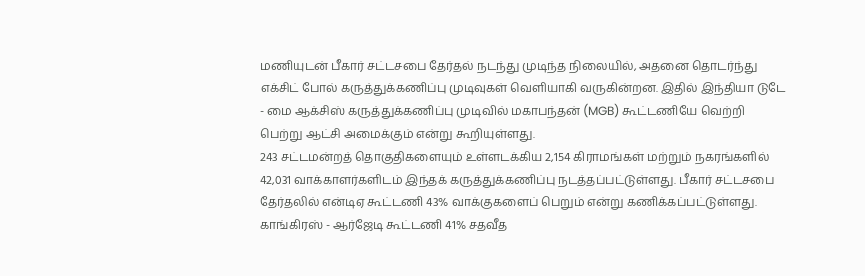மணியுடன் பீகார் சட்டசபை தேர்தல் நடந்து முடிந்த நிலையில், அதனை தொடர்ந்து எக்சிட் போல் கருத்துக்கணிப்பு முடிவுகள் வெளியாகி வருகின்றன. இதில் இந்தியா டுடே - மை ஆக்சிஸ் கருத்துக்கணிப்பு முடிவில் மகாபந்தன் (MGB) கூட்டணியே வெற்றி பெற்று ஆட்சி அமைக்கும் என்று கூறியுள்ளது.
243 சட்டமன்றத் தொகுதிகளையும் உள்ளடக்கிய 2,154 கிராமங்கள் மற்றும் நகரங்களில் 42,031 வாக்காளர்களிடம் இந்தக் கருத்துக்கணிப்பு நடத்தப்பட்டுள்ளது. பீகார் சட்டசபை தேர்தலில் என்டிஏ கூட்டணி 43% வாக்குகளைப் பெறும் என்று கணிக்கப்பட்டுள்ளது. காங்கிரஸ் - ஆர்ஜேடி கூட்டணி 41% சதவீத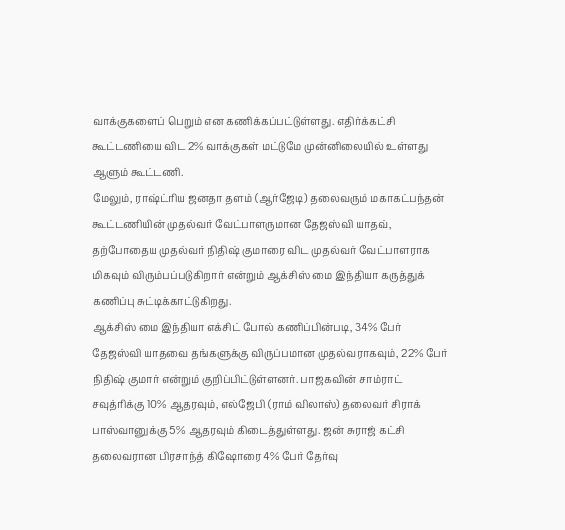வாக்குகளைப் பெறும் என கணிக்கப்பட்டுள்ளது. எதிர்க்கட்சி கூட்டணியை விட 2% வாக்குகள் மட்டுமே முன்னிலையில் உள்ளது ஆளும் கூட்டணி.
மேலும், ராஷ்ட்ரிய ஜனதா தளம் (ஆர்ஜேடி) தலைவரும் மகாகட்பந்தன் கூட்டணியின் முதல்வர் வேட்பாளருமான தேஜஸ்வி யாதவ், தற்போதைய முதல்வர் நிதிஷ் குமாரை விட முதல்வர் வேட்பாளராக மிகவும் விரும்பப்படுகிறார் என்றும் ஆக்சிஸ் மை இந்தியா கருத்துக் கணிப்பு சுட்டிக்காட்டுகிறது.
ஆக்சிஸ் மை இந்தியா எக்சிட் போல் கணிப்பின்படி, 34% பேர் தேஜஸ்வி யாதவை தங்களுக்கு விருப்பமான முதல்வராகவும், 22% பேர் நிதிஷ் குமார் என்றும் குறிப்பிட்டுள்ளனர். பாஜகவின் சாம்ராட் சவுத்ரிக்கு 10% ஆதரவும், எல்ஜேபி (ராம் விலாஸ்) தலைவர் சிராக் பாஸ்வானுக்கு 5% ஆதரவும் கிடைத்துள்ளது. ஜன் சுராஜ் கட்சி தலைவரான பிரசாந்த் கிஷோரை 4% பேர் தேர்வு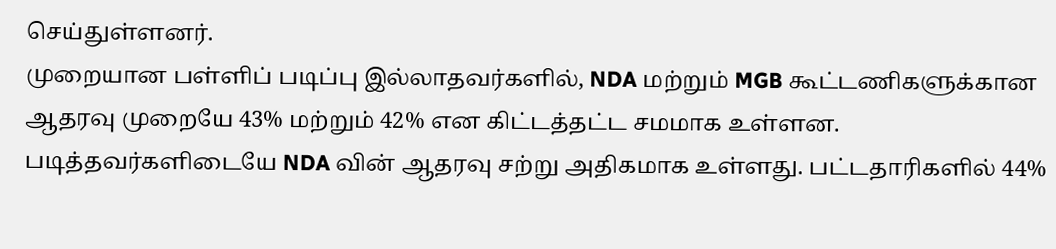செய்துள்ளனர்.
முறையான பள்ளிப் படிப்பு இல்லாதவர்களில், NDA மற்றும் MGB கூட்டணிகளுக்கான ஆதரவு முறையே 43% மற்றும் 42% என கிட்டத்தட்ட சமமாக உள்ளன. படித்தவர்களிடையே NDA வின் ஆதரவு சற்று அதிகமாக உள்ளது. பட்டதாரிகளில் 44%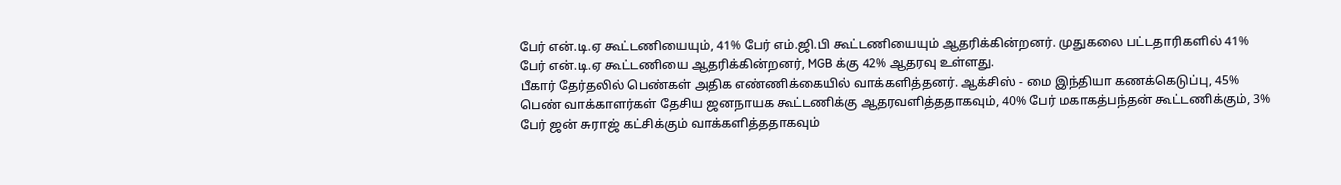பேர் என்.டி.ஏ கூட்டணியையும், 41% பேர் எம்.ஜி.பி கூட்டணியையும் ஆதரிக்கின்றனர். முதுகலை பட்டதாரிகளில் 41% பேர் என்.டி.ஏ கூட்டணியை ஆதரிக்கின்றனர், MGB க்கு 42% ஆதரவு உள்ளது.
பீகார் தேர்தலில் பெண்கள் அதிக எண்ணிக்கையில் வாக்களித்தனர். ஆக்சிஸ் - மை இந்தியா கணக்கெடுப்பு, 45% பெண் வாக்காளர்கள் தேசிய ஜனநாயக கூட்டணிக்கு ஆதரவளித்ததாகவும், 40% பேர் மகாகத்பந்தன் கூட்டணிக்கும், 3% பேர் ஜன் சுராஜ் கட்சிக்கும் வாக்களித்ததாகவும்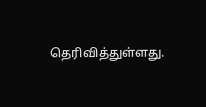தெரிவித்துள்ளது.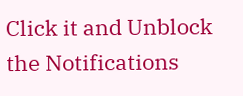Click it and Unblock the Notifications